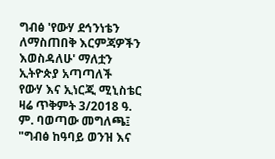ግብፅ 'የውሃ ደኅንነቴን ለማስጠበቅ እርምጃዎችን እወስዳለሁ' ማለቷን ኢትዮጵያ አጣጣለች
የውሃ እና ኢነርጂ ሚኒስቴር ዛሬ ጥቅምት 3/2018 ዓ. ም. ባወጣው መግለጫ፤ "ግብፅ ከዓባይ ወንዝ እና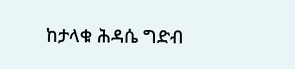ከታላቁ ሕዳሴ ግድብ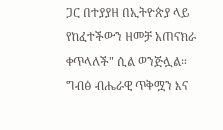ጋር በተያያዘ በኢትዮጵያ ላይ የከፈተችውን ዘመቻ አጠናክራ ቀጥላለች" ሲል ወንጅሏል። ግብፅ ብሔራዊ ጥቅሟን እና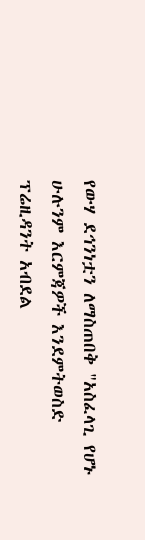የውሃ ደኅንነቷን ለማስጠበቅ "አስፈላጊ የሆኑ ሁሉንም እርምጃዎች እንደምትወስድ ፕሬዚዳንት አብደል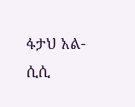ፋታህ አል-ሲሲ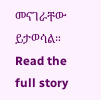መናገራቸው ይታወሳል።
Read the full story